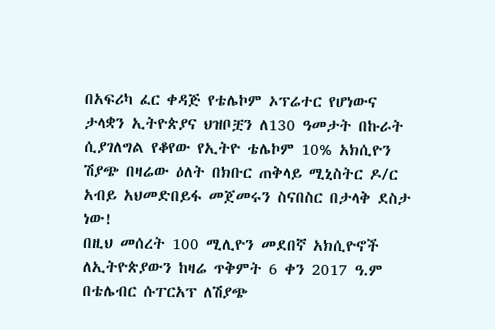በአፍሪካ ፈር ቀዳጅ የቴሌኮም ኦፕሬተር የሆነውና ታላቋን ኢትዮጵያና ህዝቦቿን ለ130 ዓመታት በኩራት ሲያገለግል የቆየው የኢትዮ ቴሌኮም 10% አክሲዮን ሽያጭ በዛሬው ዕለት በክቡር ጠቅላይ ሚኒስትር ዶ/ር አብይ አህመድበይፋ መጀመሩን ስናበስር በታላቅ ደስታ ነው!
በዚህ መሰረት 100 ሚሊዮን መደበኛ አክሲዮኖች ለኢትዮጵያውን ከዛሬ ጥቅምት 6 ቀን 2017 ዓ.ም በቴሌብር ሱፐርአፕ ለሽያጭ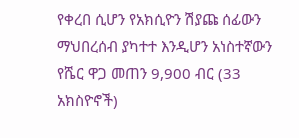የቀረበ ሲሆን የአክሲዮን ሽያጩ ሰፊውን ማህበረሰብ ያካተተ እንዲሆን አነስተኛውን የሼር ዋጋ መጠን 9,900 ብር (33 አክስዮኖች)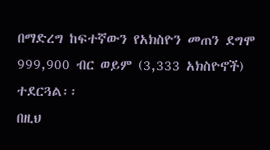በማድረግ ከፍተኛውን የአክስዮን መጠን ደግሞ 999,900 ብር ወይም (3,333 አክስዮኖች) ተደርጓል፡፡
በዚህ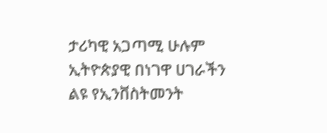ታሪካዊ አጋጣሚ ሁሉም ኢትዮጵያዊ በነገዋ ሀገራችን ልዩ የኢንቨስትመንት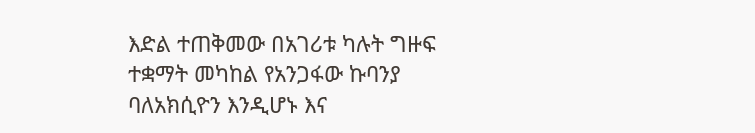እድል ተጠቅመው በአገሪቱ ካሉት ግዙፍ ተቋማት መካከል የአንጋፋው ኩባንያ ባለአክሲዮን እንዲሆኑ እና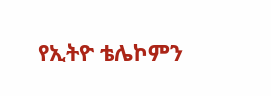የኢትዮ ቴሌኮምን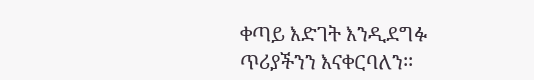ቀጣይ እድገት እንዲደግፉ ጥሪያችንን እናቀርባለን፡፡